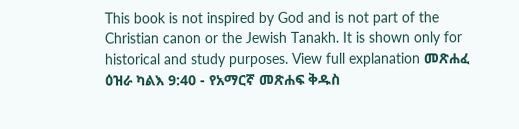This book is not inspired by God and is not part of the Christian canon or the Jewish Tanakh. It is shown only for historical and study purposes. View full explanation መጽሐፈ ዕዝራ ካልእ 9:40 - የአማርኛ መጽሐፍ ቅዱስ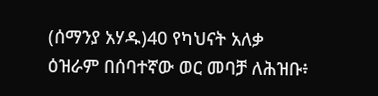(ሰማንያ አሃዱ)40 የካህናት አለቃ ዕዝራም በሰባተኛው ወር መባቻ ለሕዝቡ፥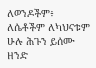ለወንዶችም፥ ለሴቶችም ለካህናቱም ሁሉ ሕጉን ይሰሙ ዘንድ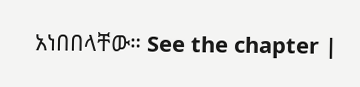አነበበላቸው። See the chapter |